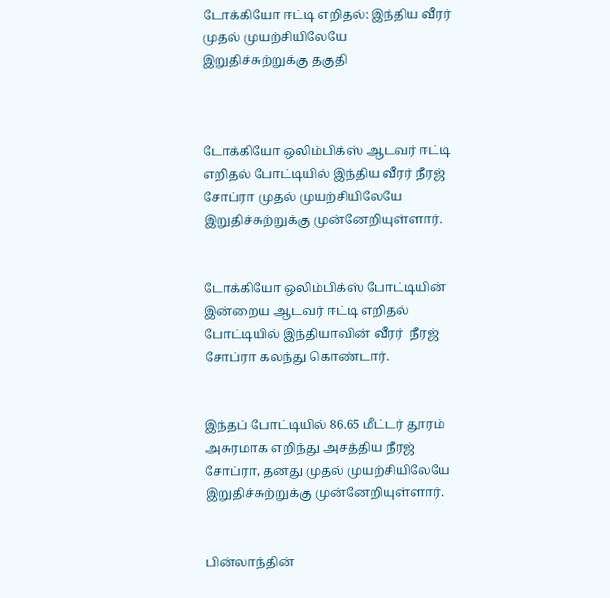டோக்கியோ ஈட்டி எறிதல்: இந்திய வீரர் முதல் முயற்சியிலேயே இறுதிச்சுற்றுக்கு தகுதி



டோக்கியோ ஒலிம்பிக்ஸ் ஆடவர் ஈட்டி எறிதல் போட்டியில் இந்திய வீரர் நீரஜ் சோப்ரா முதல் முயற்சியிலேயே இறுதிச்சுற்றுக்கு முன்னேறியுள்ளார்.


டோக்கியோ ஒலிம்பிக்ஸ் போட்டியின் இன்றைய ஆடவர் ஈட்டி எறிதல் போட்டியில் இந்தியாவின் வீரர்  நீரஜ் சோப்ரா கலந்து கொண்டார்.


இந்தப் போட்டியில் 86.65 மீட்டர் தூரம் அசுரமாக எறிந்து அசத்திய நீரஜ் சோப்ரா, தனது முதல் முயற்சியிலேயே இறுதிச்சுற்றுக்கு முன்னேறியுள்ளார்.


பின்லாந்தின்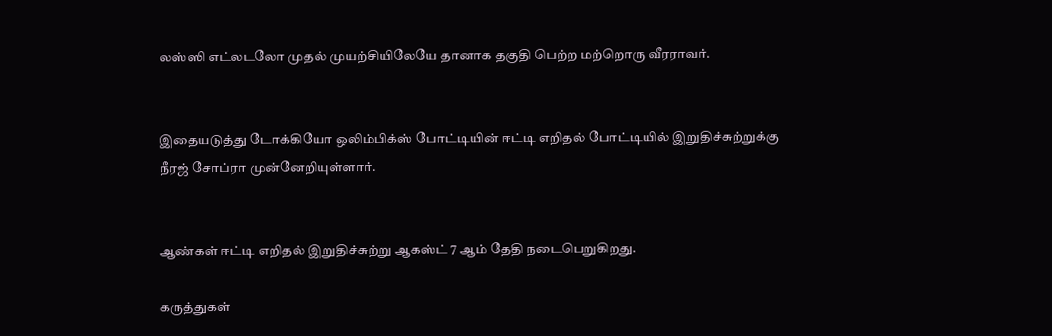லஸ்ஸி எட்லடலோ முதல் முயற்சியிலேயே தானாக தகுதி பெற்ற மற்றொரு வீரராவர்.


இதையடுத்து டோக்கியோ ஒலிம்பிக்ஸ் போட்டியின் ஈட்டி எறிதல் போட்டியில் இறுதிச்சுற்றுக்கு நீரஜ் சோப்ரா முன்னேறியுள்ளார்.


ஆண்கள் ஈட்டி எறிதல் இறுதிச்சுற்று ஆகஸ்ட் 7 ஆம் தேதி நடைபெறுகிறது.

கருத்துகள்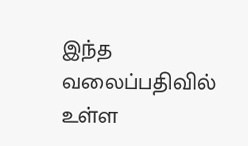இந்த வலைப்பதிவில் உள்ள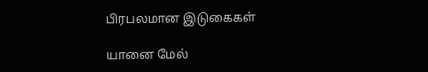பிரபலமான இடுகைகள்

யானை மேல்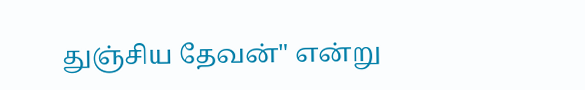துஞ்சிய தேவன்" என்று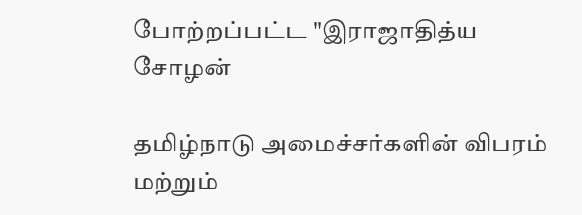போற்றப்பட்ட "இராஜாதித்ய சோழன்

தமிழ்நாடு அமைச்சர்களின் விபரம் மற்றும்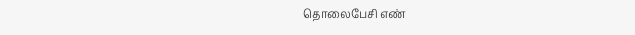தொலைபேசி எண்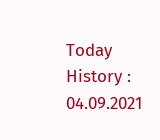Today History : 04.09.2021